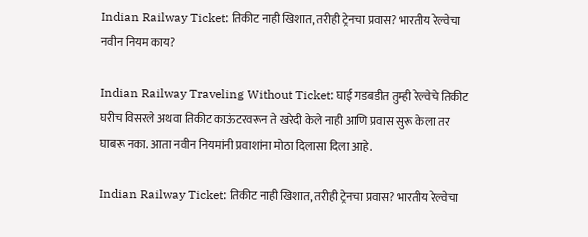Indian Railway Ticket: तिकीट नाही खिशात, तरीही ट्रेनचा प्रवास? भारतीय रेल्वेचा नवीन नियम काय?

Indian Railway Traveling Without Ticket: घाई गडबडीत तुम्ही रेल्वेचे तिकीट घरीच विसरले अथवा तिकीट काऊंटरवरून ते खरेदी केले नाही आणि प्रवास सुरू केला तर घाबरू नका. आता नवीन नियमांनी प्रवाशांना मोठा दिलासा दिला आहे.

Indian Railway Ticket: तिकीट नाही खिशात, तरीही ट्रेनचा प्रवास? भारतीय रेल्वेचा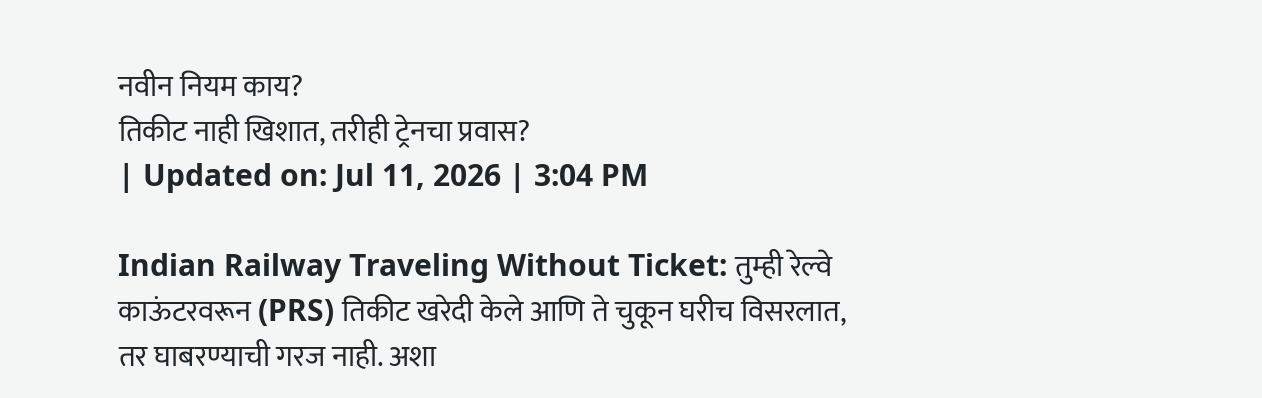नवीन नियम काय?
तिकीट नाही खिशात, तरीही ट्रेनचा प्रवास?
| Updated on: Jul 11, 2026 | 3:04 PM

Indian Railway Traveling Without Ticket: तुम्ही रेल्वे काऊंटरवरून (PRS) तिकीट खरेदी केले आणि ते चुकून घरीच विसरलात, तर घाबरण्याची गरज नाही. अशा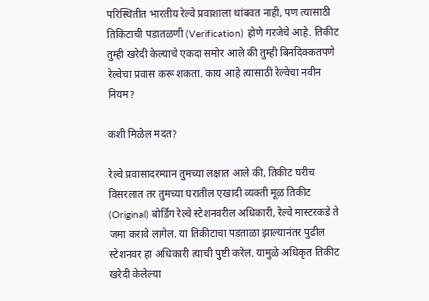परिस्थितीत भारतीय रेल्वे प्रवाशाला थांबवत नाही, पण त्यासाठी तिकिटाची पडातळणी (Verification) होणे गरजेचे आहे. तिकीट तुम्ही खरेदी केल्याचे एकदा समोर आले की तुम्ही बिनदिक्कतपणे रेल्वेचा प्रवास करू शकता. काय आहे त्यासाठी रेल्वेचा नवीन नियम?

कशी मिळेल मदत?

रेल्वे प्रवासादरम्यान तुमच्या लक्षात आले की, तिकीट घरीच विसरलात तर तुमच्या घरातील एखादी व्यक्ती मूळ तिकीट (Original) बोर्डिंग रेल्वे स्टेशनवरील अधिकारी, रेल्वे मास्टरकडे ते जमा करावे लागेल. या तिकीटाचा पडताळा झाल्यानंतर पुढील स्टेशनवर हा अधिकारी त्याची पुष्टी करेल. यामुळे अधिकृत तिकीट खरेदी केलेल्या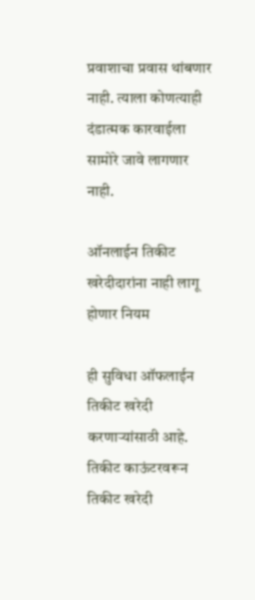प्रवाशाचा प्रवास थांबणार नाही. त्याला कोणत्याही दंडात्मक कारवाईला सामोरे जावे लागणार नाही.

ऑनलाईन तिकीट खरेदीदारांना नाही लागू होणार नियम

ही सुविधा ऑफलाईन तिकीट खरेदी करणाऱ्यांसाठी आहे. तिकीट काऊंटरवरून तिकीट खरेदी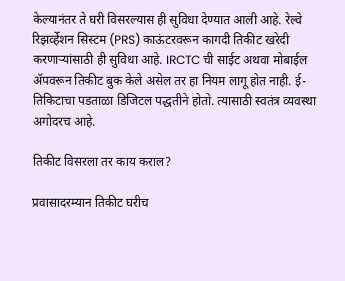केल्यानंतर ते घरी विसरल्यास ही सुविधा देण्यात आली आहे. रेल्वे रिझर्व्हेशन सिस्टम (PRS) काऊंटरवरून कागदी तिकीट खरेदी करणाऱ्यांसाठी ही सुविधा आहे. IRCTC ची साईट अथवा मोबाईल ॲपवरून तिकीट बुक केले असेल तर हा नियम लागू होत नाही. ई-तिकिटाचा पडताळा डिजिटल पद्धतीने होतो. त्यासाठी स्वतंत्र व्यवस्था अगोदरच आहे.

तिकीट विसरला तर काय कराल?

प्रवासादरम्यान तिकीट घरीच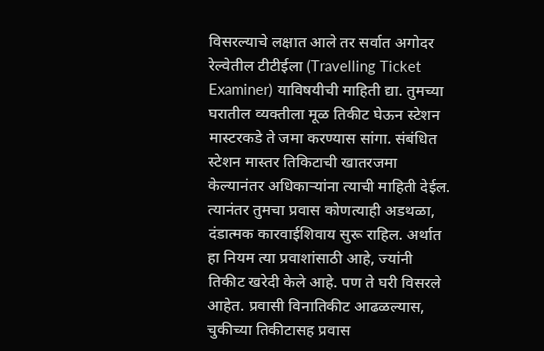विसरल्याचे लक्षात आले तर सर्वात अगोदर रेल्वेतील टीटीईला (Travelling Ticket Examiner) याविषयीची माहिती द्या. तुमच्या घरातील व्यक्तीला मूळ तिकीट घेऊन स्टेशन मास्टरकडे ते जमा करण्यास सांगा. संबंधित स्टेशन मास्तर तिकिटाची खातरजमा केल्यानंतर अधिकाऱ्यांना त्याची माहिती देईल. त्यानंतर तुमचा प्रवास कोणत्याही अडथळा, दंडात्मक कारवाईशिवाय सुरू राहिल. अर्थात हा नियम त्या प्रवाशांसाठी आहे, ज्यांनी तिकीट खरेदी केले आहे. पण ते घरी विसरले आहेत. प्रवासी विनातिकीट आढळल्यास, चुकीच्या तिकीटासह प्रवास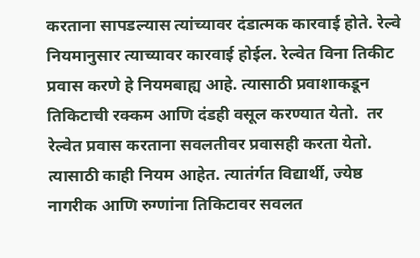करताना सापडल्यास त्यांच्यावर दंडात्मक कारवाई होते. रेल्वे नियमानुसार त्याच्यावर कारवाई होईल. रेल्वेत विना तिकीट प्रवास करणे हे नियमबाह्य आहे. त्यासाठी प्रवाशाकडून तिकिटाची रक्कम आणि दंडही वसूल करण्यात येतो.  तर रेल्वेत प्रवास करताना सवलतीवर प्रवासही करता येतो. त्यासाठी काही नियम आहेत. त्यातंर्गत विद्यार्थी, ज्येष्ठ नागरीक आणि रुग्णांना तिकिटावर सवलत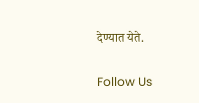देण्यात येते.

Follow Us